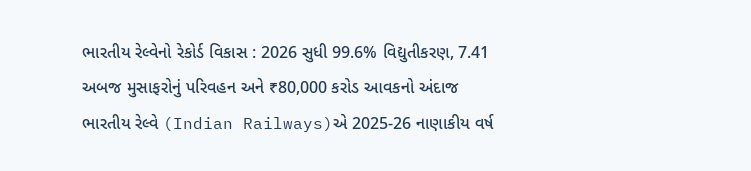ભારતીય રેલ્વેનો રેકોર્ડ વિકાસ : 2026 સુધી 99.6% વિદ્યુતીકરણ, 7.41 અબજ મુસાફરોનું પરિવહન અને ₹80,000 કરોડ આવકનો અંદાજ
ભારતીય રેલ્વે (Indian Railways)એ 2025-26 નાણાકીય વર્ષ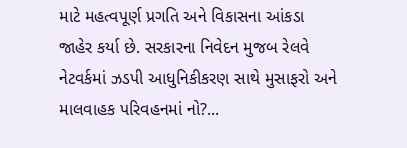માટે મહત્વપૂર્ણ પ્રગતિ અને વિકાસના આંકડા જાહેર કર્યા છે. સરકારના નિવેદન મુજબ રેલવે નેટવર્કમાં ઝડપી આધુનિકીકરણ સાથે મુસાફરો અને માલવાહક પરિવહનમાં નો?...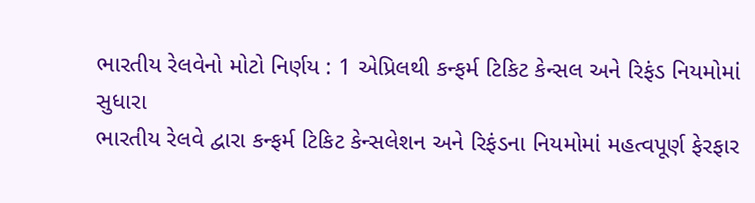ભારતીય રેલવેનો મોટો નિર્ણય : 1 એપ્રિલથી કન્ફર્મ ટિકિટ કેન્સલ અને રિફંડ નિયમોમાં સુધારા
ભારતીય રેલવે દ્વારા કન્ફર્મ ટિકિટ કેન્સલેશન અને રિફંડના નિયમોમાં મહત્વપૂર્ણ ફેરફાર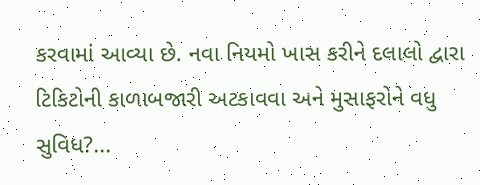કરવામાં આવ્યા છે. નવા નિયમો ખાસ કરીને દલાલો દ્વારા ટિકિટોની કાળાબજારી અટકાવવા અને મુસાફરોને વધુ સુવિધ?...